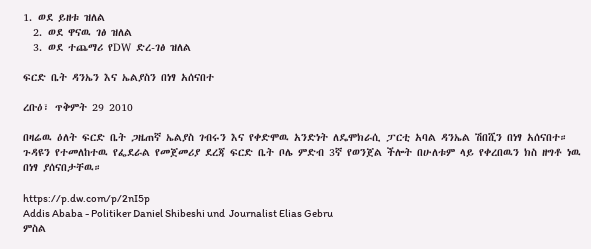1. ወደ ይዘቱ ዝለል
  2. ወደ ዋናዉ ገፅ ዝለል
  3. ወደ ተጨማሪ የDW ድረ-ገፅ ዝለል

ፍርድ ቤት ዳንኤን እና ኤልያስን በነፃ አሰናበተ

ረቡዕ፣ ጥቅምት 29 2010

በዛሬዉ ዕለት ፍርድ ቤት ጋዜጠኛ ኤልያስ ገብሩን እና የቀድሞዉ አንድነት ለዴሞክራሲ ፓርቲ አባል ዳንኤል ሽበሺን በነፃ አሰናበተ። ጉዳዩን የተመለከተዉ የፌደራል የመጀመሪያ ደረጃ ፍርድ ቤት ቦሌ ምድብ 3ኛ የወንጀል ችሎት በሁለቱም ላይ የቀረበዉን ክስ ዘግቶ ነዉ በነፃ ያሰናበታቸዉ።

https://p.dw.com/p/2nI5p
Addis Ababa - Politiker Daniel Shibeshi und  Journalist Elias Gebru
ምስል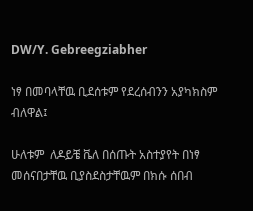DW/Y. Gebreegziabher

ነፃ በመባላቸዉ ቢደሰቱም የደረሰብንን አያካክስም ብለዋል፤

ሁለቱም  ለዶይቼ ቬለ በሰጡት አስተያየት በነፃ መሰናበታቸዉ ቢያስደስታቸዉም በክሱ ሰበብ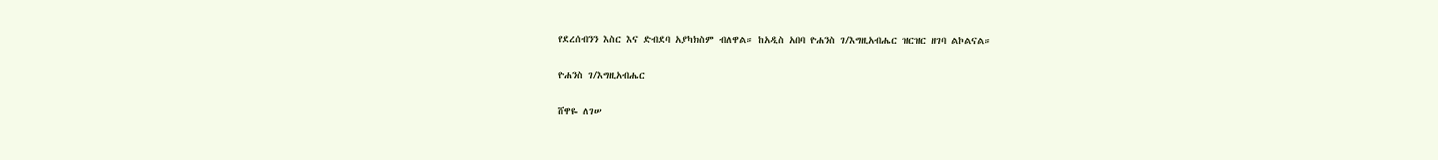የደረሰብንን እስር እና ድብደባ አያካክስም ብለዋል። ከአዲስ አበባ ዮሐንስ ገ/እግዚአብሔር ዝርዝር ዘገባ ልኮልናል።

ዮሐንስ ገ/እግዚአብሔር

ሸዋዬ ለገሠ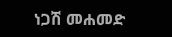ነጋሽ መሐመድ